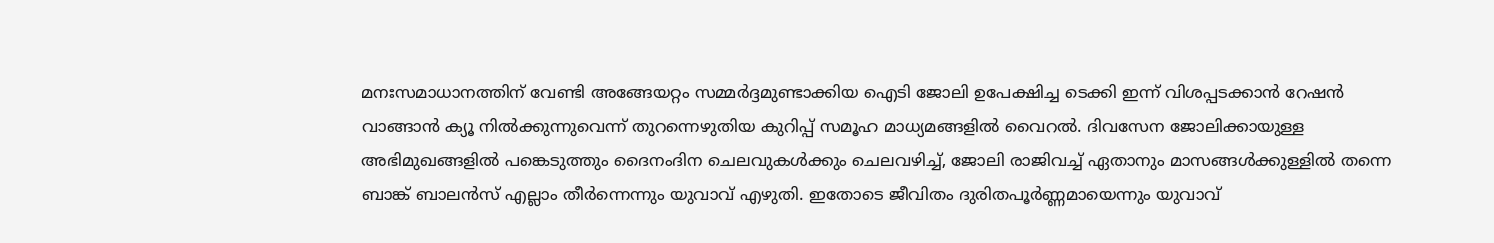മനഃസമാധാനത്തിന് വേണ്ടി അങ്ങേയറ്റം സമ്മർദ്ദമുണ്ടാക്കിയ ഐടി ജോലി ഉപേക്ഷിച്ച ടെക്കി ഇന്ന് വിശപ്പടക്കാൻ റേഷൻ വാങ്ങാൻ ക്യൂ നിൽക്കുന്നുവെന്ന് തുറന്നെഴുതിയ കുറിപ്പ് സമൂഹ മാധ്യമങ്ങളിൽ വൈറൽ. ദിവസേന ജോലിക്കായുള്ള അഭിമുഖങ്ങളിൽ പങ്കെടുത്തും ദൈനംദിന ചെലവുകൾക്കും ചെലവഴിച്ച്, ജോലി രാജിവച്ച് ഏതാനും മാസങ്ങൾക്കുള്ളിൽ തന്നെ ബാങ്ക് ബാലൻസ് എല്ലാം തീർന്നെന്നും യുവാവ് എഴുതി. ഇതോടെ ജീവിതം ദുരിതപൂർണ്ണമായെന്നും യുവാവ്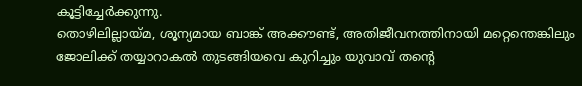കൂട്ടിച്ചേർക്കുന്നു.
തൊഴിലില്ലായ്മ, ശൂന്യമായ ബാങ്ക് അക്കൗണ്ട്, അതിജീവനത്തിനായി മറ്റെന്തെങ്കിലും ജോലിക്ക് തയ്യാറാകൽ തുടങ്ങിയവെ കുറിച്ചും യുവാവ് തന്റെ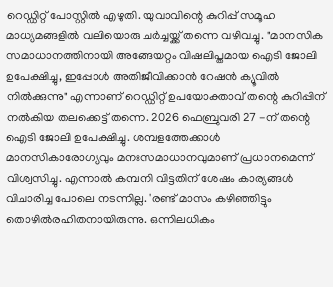റെഡ്ഡിറ്റ് പോസ്റ്റിൽ എഴുതി. യുവാവിന്റെ കുറിപ്പ് സമൂഹ മാധ്യമങ്ങളിൽ വലിയൊരു ചർച്ചയ്ക്ക് തന്നെ വഴിവച്ചു. "മാനസിക സമാധാനത്തിനായി അങ്ങേയറ്റം വിഷലിപ്തമായ ഐടി ജോലി ഉപേക്ഷിച്ചു, ഇപ്പോൾ അതിജീവിക്കാൻ റേഷൻ ക്യൂവിൽ നിൽക്കുന്നു" എന്നാണ് റെഡ്ഡിറ്റ് ഉപയോക്താവ് തന്റെ കുറിപ്പിന് നൽകിയ തലക്കെട്ട് തന്നെ. 2026 ഫെബ്രുവരി 27 -ന് തന്റെ ഐടി ജോലി ഉപേക്ഷിച്ചു. ശമ്പളത്തേക്കാൾ മാനസികാരോഗ്യവും മനഃസമാധാനവുമാണ് പ്രധാനമെന്ന് വിശ്വസിച്ചു. എന്നാൽ കമ്പനി വിട്ടതിന് ശേഷം കാര്യങ്ങൾ വിചാരിച്ച പോലെ നടന്നില്ല. 'രണ്ട് മാസം കഴിഞ്ഞിട്ടും തൊഴിൽരഹിതനായിരുന്നു. ഒന്നിലധികം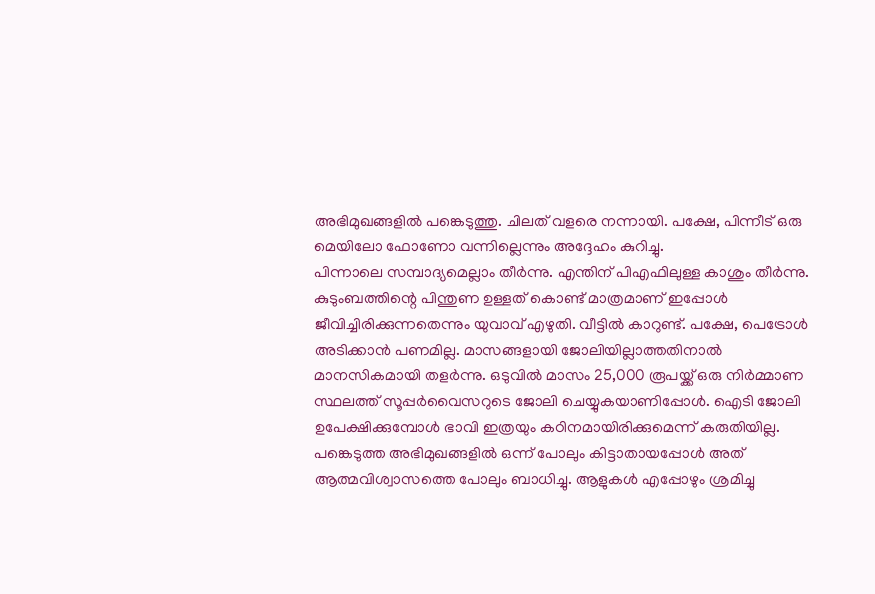അഭിമുഖങ്ങളിൽ പങ്കെടുത്തു. ചിലത് വളരെ നന്നായി. പക്ഷേ, പിന്നീട് ഒരു മെയിലോ ഫോണോ വന്നില്ലെന്നും അദ്ദേഹം കുറിച്ചു.
പിന്നാലെ സമ്പാദ്യമെല്ലാം തീർന്നു. എന്തിന് പിഎഫിലുള്ള കാശും തീർന്നു. കുടുംബത്തിന്റെ പിന്തുണ ഉള്ളത് കൊണ്ട് മാത്രമാണ് ഇപ്പോൾ ജീവിച്ചിരിക്കുന്നതെന്നും യുവാവ് എഴുതി. വീട്ടിൽ കാറുണ്ട്. പക്ഷേ, പെട്രോൾ അടിക്കാൻ പണമില്ല. മാസങ്ങളായി ജോലിയില്ലാത്തതിനാൽ മാനസികമായി തളർന്നു. ഒടുവിൽ മാസം 25,000 രൂപയ്ക്ക് ഒരു നിർമ്മാണ സ്ഥലത്ത് സൂപ്പർവൈസറുടെ ജോലി ചെയ്യുകയാണിപ്പോൾ. ഐടി ജോലി ഉപേക്ഷിക്കുമ്പോൾ ഭാവി ഇത്രയും കഠിനമായിരിക്കുമെന്ന് കരുതിയില്ല. പങ്കെടുത്ത അഭിമുഖങ്ങളിൽ ഒന്ന് പോലും കിട്ടാതായപ്പോൾ അത് ആത്മവിശ്വാസത്തെ പോലും ബാധിച്ചു. ആളുകൾ എപ്പോഴും ശ്രമിച്ചു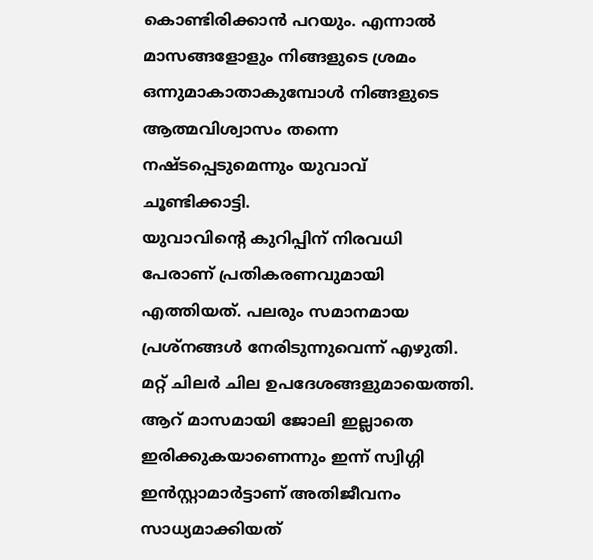കൊണ്ടിരിക്കാൻ പറയും. എന്നാൽ മാസങ്ങളോളും നിങ്ങളുടെ ശ്രമം ഒന്നുമാകാതാകുമ്പോൾ നിങ്ങളുടെ ആത്മവിശ്വാസം തന്നെ നഷ്ടപ്പെടുമെന്നും യുവാവ് ചൂണ്ടിക്കാട്ടി.
യുവാവിന്റെ കുറിപ്പിന് നിരവധി പേരാണ് പ്രതികരണവുമായി എത്തിയത്. പലരും സമാനമായ പ്രശ്നങ്ങൾ നേരിടുന്നുവെന്ന് എഴുതി. മറ്റ് ചിലർ ചില ഉപദേശങ്ങളുമായെത്തി. ആറ് മാസമായി ജോലി ഇല്ലാതെ ഇരിക്കുകയാണെന്നും ഇന്ന് സ്വിഗ്ഗി ഇൻസ്റ്റാമാർട്ടാണ് അതിജീവനം സാധ്യമാക്കിയത്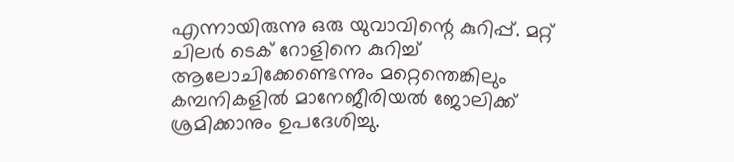എന്നായിരുന്നു ഒരു യുവാവിന്റെ കുറിപ്പ്. മറ്റ് ചിലർ ടെക് റോളിനെ കുറിച്ച് ആലോചിക്കേണ്ടെന്നും മറ്റെന്തെങ്കിലും കമ്പനികളിൽ മാനേജീരിയൽ ജോലിക്ക് ശ്രമിക്കാനും ഉപദേശിച്ചു.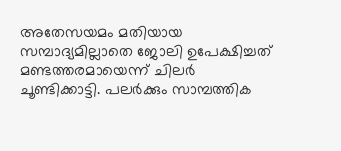അതേസയമം മതിയായ സമ്പാദ്യമില്ലാതെ ജോലി ഉപേക്ഷിച്ചത് മണ്ടത്തരമായെന്ന് ചിലർ ചൂണ്ടിക്കാട്ടി. പലർക്കും സാമ്പത്തിക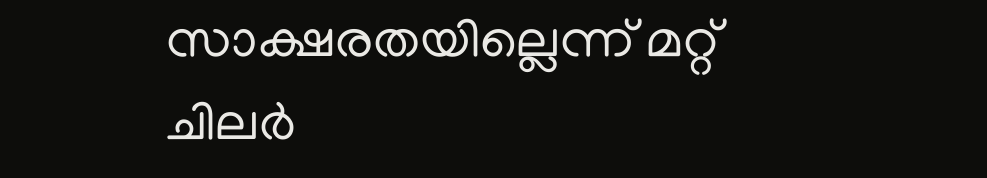സാക്ഷരതയില്ലെന്ന് മറ്റ് ചിലർ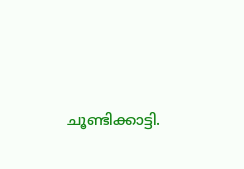ചൂണ്ടിക്കാട്ടി.